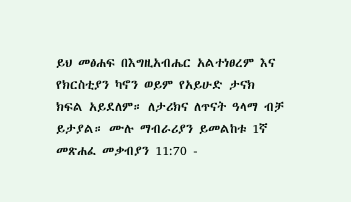ይህ መፅሐፍ በእግዚአብሔር አልተነፀረም እና የክርስቲያን ካኖን ወይም የአይሁድ ታናክ ክፍል አይደለም። ለታሪክና ለጥናት ዓላማ ብቻ ይታያል። ሙሉ ማብራሪያን ይመልከቱ 1ኛ መጽሐፈ መቃብያን 11:70 -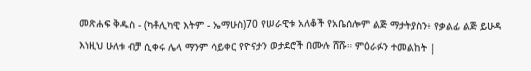መጽሐፍ ቅዱስ - (ካቶሊካዊ እትም - ኤማሁስ)70 የሠራዊቱ አለቆች የአቤሰሎም ልጅ ማታትያስን፥ የቃልፊ ልጅ ይሁዳ እነዚህ ሁለቱ ብቻ ሲቀሩ ሌላ ማንም ሳይቀር የዮናታን ወታደሮች በሙሉ ሸሹ። ምዕራፉን ተመልከት |